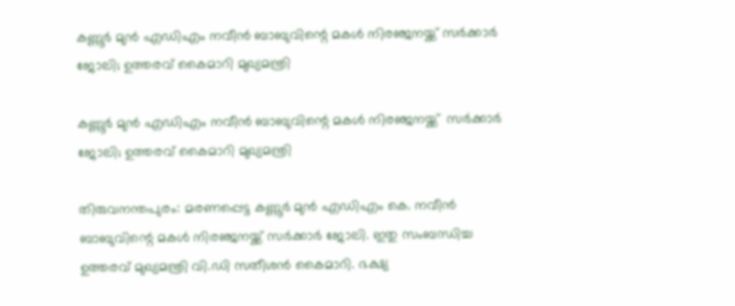കണ്ണൂര്‍ മുന്‍ എഡിഎം നവീന്‍ ബാബുവിന്റെ മകള്‍ നിരഞ്ജനയ്ക്ക് സര്‍ക്കാര്‍ ജോലി; ഉത്തരവ് കൈമാറി മുഖ്യമന്ത്രി

കണ്ണൂര്‍ മുന്‍ എഡിഎം നവീന്‍ ബാബുവിന്റെ മകള്‍ നിരഞ്ജനയ്ക്ക്  സര്‍ക്കാര്‍ ജോലി; ഉത്തരവ് കൈമാറി മുഖ്യമന്ത്രി

തിരുവനന്തപുരം: മരണപ്പെട്ട കണ്ണൂര്‍ മുന്‍ എഡിഎം കെ. നവീന്‍ ബാബുവിന്റെ മകള്‍ നിരഞ്ജനയ്ക്ക് സര്‍ക്കാര്‍ ജോലി. ഇതു സംബന്ധിച്ച ഉത്തരവ് മുഖ്യമന്ത്രി വി.ഡി സതീശന്‍ കൈമാറി. ഭക്ഷ്യ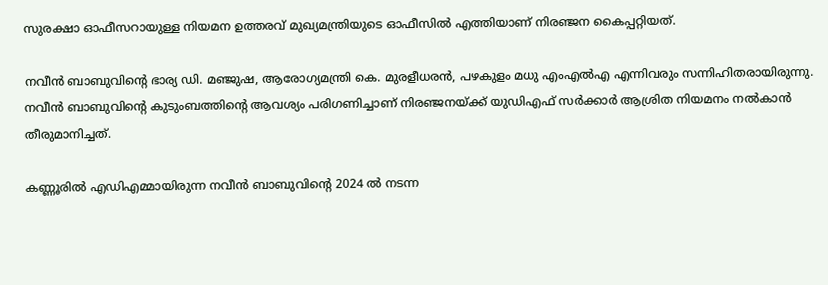സുരക്ഷാ ഓഫീസറായുള്ള നിയമന ഉത്തരവ് മുഖ്യമന്ത്രിയുടെ ഓഫീസില്‍ എത്തിയാണ് നിരഞ്ജന കൈപ്പറ്റിയത്.

നവീന്‍ ബാബുവിന്റെ ഭാര്യ ഡി. മഞ്ജുഷ, ആരോഗ്യമന്ത്രി കെ. മുരളീധരന്‍, പഴകുളം മധു എംഎല്‍എ എന്നിവരും സന്നിഹിതരായിരുന്നു. നവീന്‍ ബാബുവിന്റെ കുടുംബത്തിന്റെ ആവശ്യം പരിഗണിച്ചാണ് നിരഞ്ജനയ്ക്ക് യുഡിഎഫ് സര്‍ക്കാര്‍ ആശ്രിത നിയമനം നല്‍കാന്‍ തീരുമാനിച്ചത്.

കണ്ണൂരില്‍ എഡിഎമ്മായിരുന്ന നവീന്‍ ബാബുവിന്റെ 2024 ല്‍ നടന്ന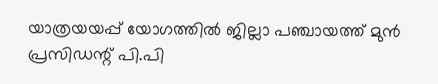യാത്രയയപ്പ് യോഗത്തില്‍ ജില്ലാ പഞ്ചായത്ത് മുന്‍ പ്രസിഡന്റ് പി.പി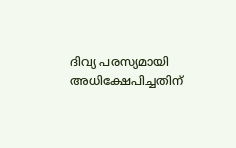ദിവ്യ പരസ്യമായി അധിക്ഷേപിച്ചതിന്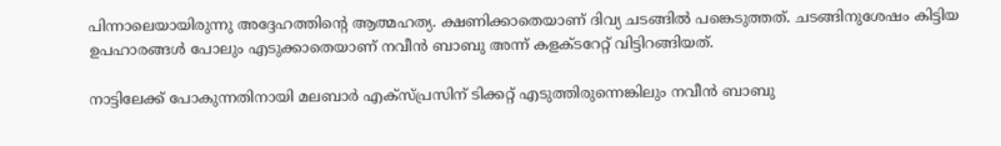പിന്നാലെയായിരുന്നു അദ്ദേഹത്തിന്റെ ആത്മഹത്യ. ക്ഷണിക്കാതെയാണ് ദിവ്യ ചടങ്ങില്‍ പങ്കെടുത്തത്. ചടങ്ങിനുശേഷം കിട്ടിയ ഉപഹാരങ്ങള്‍ പോലും എടുക്കാതെയാണ് നവീന്‍ ബാബു അന്ന് കളക്ടറേറ്റ് വിട്ടിറങ്ങിയത്.

നാട്ടിലേക്ക് പോകുന്നതിനായി മലബാര്‍ എക്‌സ്പ്രസിന് ടിക്കറ്റ് എടുത്തിരുന്നെങ്കിലും നവീന്‍ ബാബു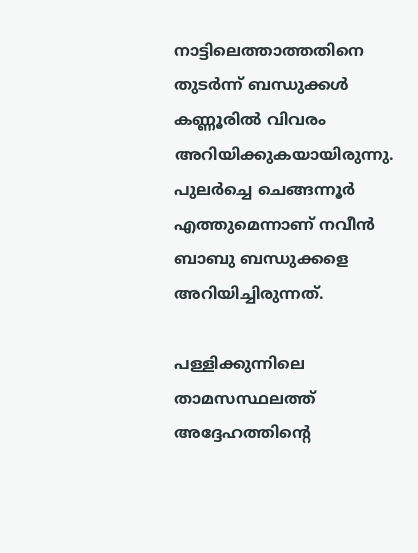നാട്ടിലെത്താത്തതിനെ തുടര്‍ന്ന് ബന്ധുക്കള്‍ കണ്ണൂരില്‍ വിവരം അറിയിക്കുകയായിരുന്നു. പുലര്‍ച്ചെ ചെങ്ങന്നൂര്‍ എത്തുമെന്നാണ് നവീന്‍ ബാബു ബന്ധുക്കളെ അറിയിച്ചിരുന്നത്.

പള്ളിക്കുന്നിലെ താമസസ്ഥലത്ത് അദ്ദേഹത്തിന്റെ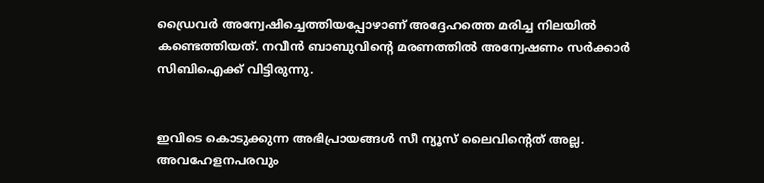ഡ്രൈവര്‍ അന്വേഷിച്ചെത്തിയപ്പോഴാണ് അദ്ദേഹത്തെ മരിച്ച നിലയില്‍ കണ്ടെത്തിയത്. നവീന്‍ ബാബുവിന്റെ മരണത്തില്‍ അന്വേഷണം സര്‍ക്കാര്‍ സിബിഐക്ക് വിട്ടിരുന്നു.


ഇവിടെ കൊടുക്കുന്ന അഭിപ്രായങ്ങള്‍ സീ ന്യൂസ് ലൈവിന്റെത് അല്ല. അവഹേളനപരവും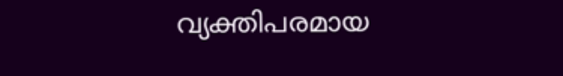വ്യക്തിപരമായ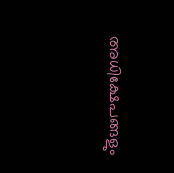അധിക്ഷേപങ്ങളും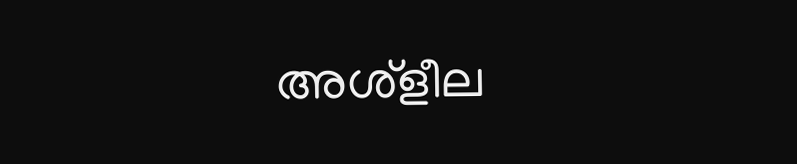അശ്‌ളീല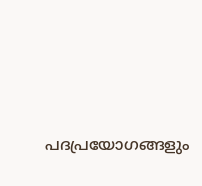പദപ്രയോഗങ്ങളും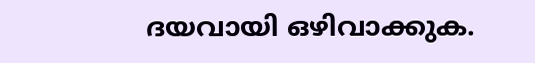ദയവായി ഒഴിവാക്കുക.